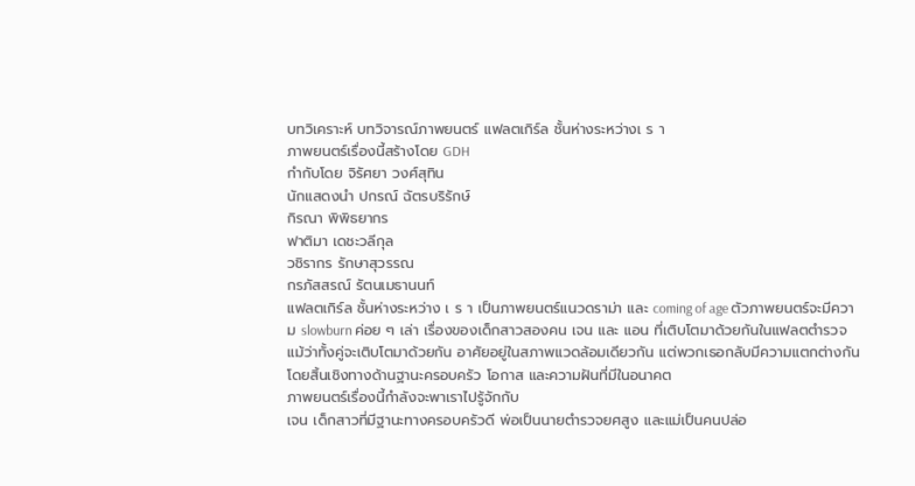บทวิเคราะห์ บทวิจารณ์ภาพยนตร์ แฟลตเกิร์ล ชั้นห่างระหว่างเ ร า
ภาพยนตร์เรื่องนี้สร้างโดย GDH
กำกับโดย จิรัศยา วงศ์สุทิน
นักแสดงนำ ปกรณ์ ฉัตรบริรักษ์
กิรณา พิพิธยากร
ฟาติมา เดชะวลีกุล
วชิรากร รักษาสุวรรณ
กรภัสสรณ์ รัตนเมธานนท์
แฟลตเกิร์ล ชั้นห่างระหว่าง เ ร า เป็นภาพยนตร์แนวดราม่า และ coming of age ตัวภาพยนตร์จะมีความ slowburn ค่อย ๆ เล่า เรื่องของเด็กสาวสองคน เจน และ แอน ที่เติบโตมาด้วยกันในแฟลตตำรวจ แม้ว่าทั้งคู่จะเติบโตมาด้วยกัน อาศัยอยู่ในสภาพแวดล้อมเดียวกัน แต่พวกเธอกลับมีความแตกต่างกันโดยสิ้นเชิงทางด้านฐานะครอบครัว โอกาส และความฝันที่มีในอนาคต
ภาพยนตร์เรื่องนี้กำลังจะพาเราไปรู้จักกับ
เจน เด็กสาวที่มีฐานะทางครอบครัวดี พ่อเป็นนายตำรวจยศสูง และแม่เป็นคนปล่อ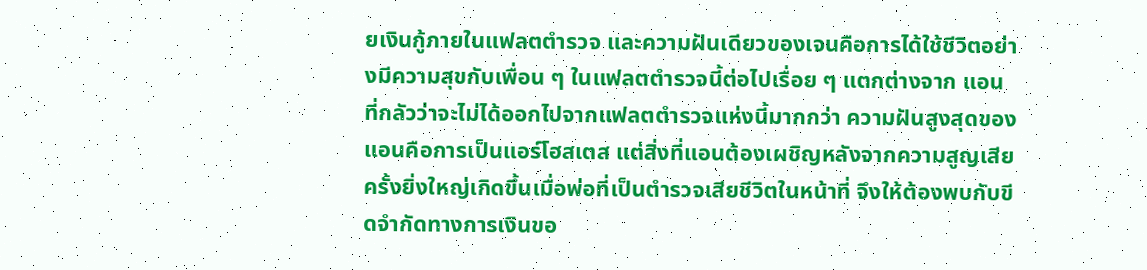ยเงินกู้ภายในแฟลตตำรวจ และความฝันเดียวของเจนคือการได้ใช้ชีวิตอย่างมีความสุขกับเพื่อน ๆ ในแฟลตตำรวจนี้ต่อไปเรื่อย ๆ แตกต่างจาก แอน ที่กลัวว่าจะไม่ได้ออกไปจากแฟลตตำรวจแห่งนี้มากกว่า ความฝันสูงสุดของแอนคือการเป็นแอร์โฮสเตส แต่สิ่งที่แอนต้องเผชิญหลังจากความสูญเสียครั้งยิ่งใหญ่เกิดขึ้นเมื่อพ่อที่เป็นตำรวจเสียชีวิตในหน้าที่ จึงให้ต้องพบกับขีดจำกัดทางการเงินขอ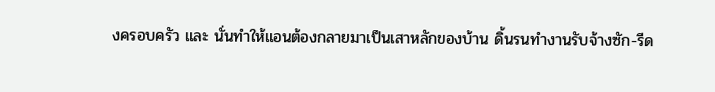งครอบครัว และ นั่นทำให้แอนต้องกลายมาเป็นเสาหลักของบ้าน ดิ้นรนทำงานรับจ้างซัก-รีด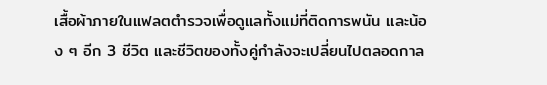เสื้อผ้าภายในแฟลตตำรวจเพื่อดูแลทั้งแม่ที่ติดการพนัน และน้อง ๆ อีก 3 ชีวิต และชีวิตของทั้งคู่กำลังจะเปลี่ยนไปตลอดกาล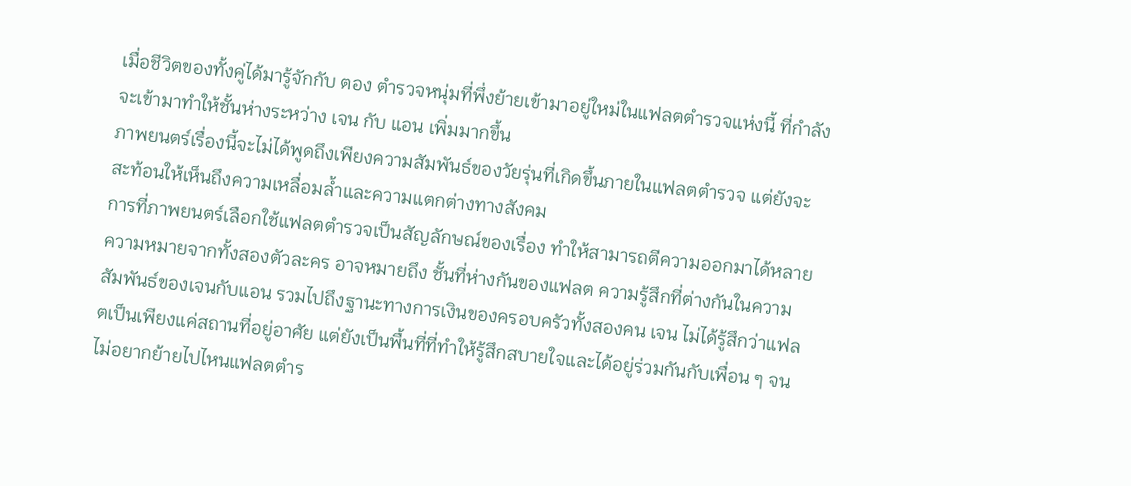เมื่อชีวิตของทั้งคู่ได้มารู้จักกับ ตอง ตำรวจหนุ่มที่พึ่งย้ายเข้ามาอยู่ใหม่ในแฟลตตำรวจแห่งนี้ ที่กำลังจะเข้ามาทำให้ชั้นห่างระหว่าง เจน กับ แอน เพิ่มมากขึ้น
ภาพยนตร์เรื่องนี้จะไม่ได้พูดถึงเพียงความสัมพันธ์ของวัยรุ่นที่เกิดขึ้นภายในแฟลตตำรวจ แต่ยังจะสะท้อนให้เห็นถึงความเหลื่อมล้ำและความแตกต่างทางสังคม
การที่ภาพยนตร์เลือกใช้แฟลตตำรวจเป็นสัญลักษณ์ของเรื่อง ทำให้สามารถตีความออกมาได้หลายความหมายจากทั้งสองตัวละคร อาจหมายถึง ชั้นที่ห่างกันของแฟลต ความรู้สึกที่ต่างกันในความสัมพันธ์ของเจนกับแอน รวมไปถึงฐานะทางการเงินของครอบครัวทั้งสองคน เจน ไม่ได้รู้สึกว่าแฟลตเป็นเพียงแค่สถานที่อยู่อาศัย แต่ยังเป็นพื้นที่ที่ทำให้รู้สึกสบายใจและได้อยู่ร่วมกันกับเพื่อน ๆ จนไม่อยากย้ายไปไหนแฟลตตำร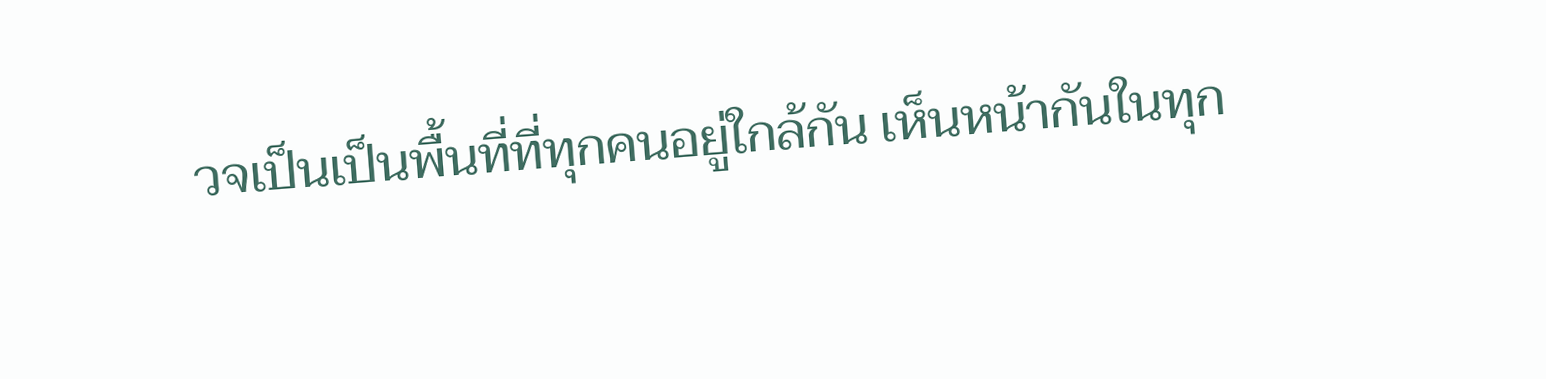วจเป็นเป็นพื้นที่ที่ทุกคนอยู่ใกล้กัน เห็นหน้ากันในทุก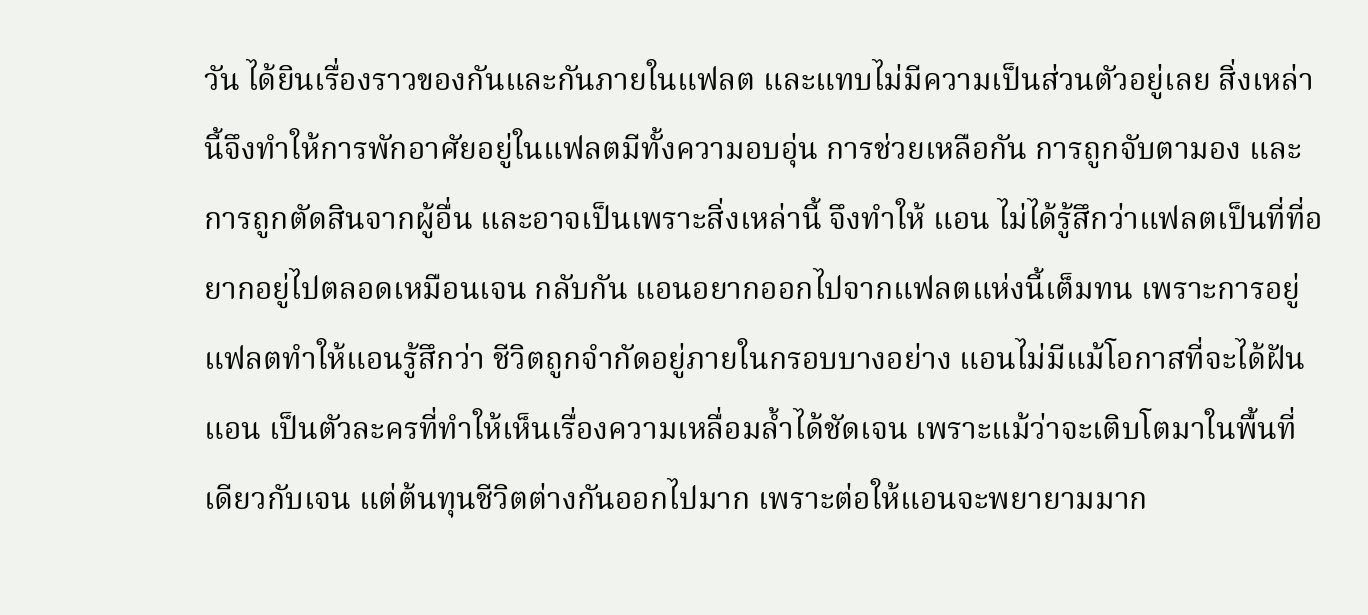วัน ได้ยินเรื่องราวของกันและกันภายในแฟลต และแทบไม่มีความเป็นส่วนตัวอยู่เลย สิ่งเหล่านี้จึงทำให้การพักอาศัยอยู่ในแฟลตมีทั้งความอบอุ่น การช่วยเหลือกัน การถูกจับตามอง และการถูกตัดสินจากผู้อื่น และอาจเป็นเพราะสิ่งเหล่านี้ จึงทำให้ แอน ไม่ได้รู้สึกว่าแฟลตเป็นที่ที่อยากอยู่ไปตลอดเหมือนเจน กลับกัน แอนอยากออกไปจากแฟลตแห่งนี้เต็มทน เพราะการอยู่แฟลตทำให้แอนรู้สึกว่า ชีวิตถูกจำกัดอยู่ภายในกรอบบางอย่าง แอนไม่มีแม้โอกาสที่จะได้ฝัน
แอน เป็นตัวละครที่ทำให้เห็นเรื่องความเหลื่อมล้ำได้ชัดเจน เพราะแม้ว่าจะเติบโตมาในพื้นที่เดียวกับเจน แต่ต้นทุนชีวิตต่างกันออกไปมาก เพราะต่อให้แอนจะพยายามมาก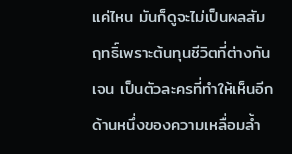แค่ไหน มันก็ดูจะไม่เป็นผลสัมฤทธิ์เพราะต้นทุนชีวิตที่ต่างกัน
เจน เป็นตัวละครที่ทำให้เห็นอีกด้านหนึ่งของความเหลื่อมล้ำ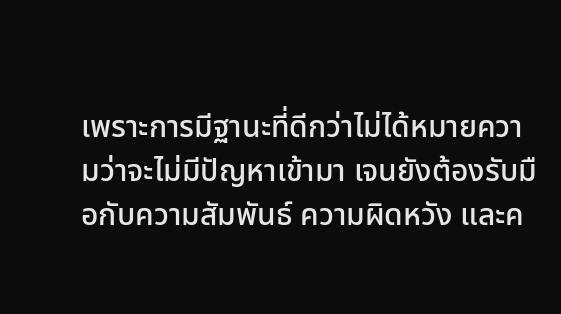เพราะการมีฐานะที่ดีกว่าไม่ได้หมายความว่าจะไม่มีปัญหาเข้ามา เจนยังต้องรับมือกับความสัมพันธ์ ความผิดหวัง และค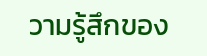วามรู้สึกของ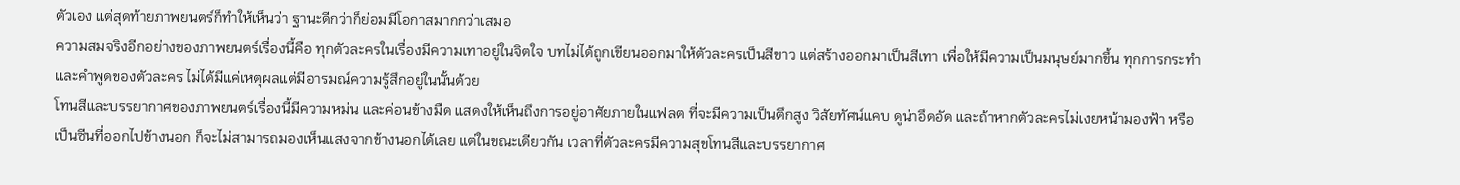ตัวเอง แต่สุดท้ายภาพยนตร์ก็ทำให้เห็นว่า ฐานะดีกว่าก็ย่อมมีโอกาสมากกว่าเสมอ
ความสมจริงอีกอย่างของภาพยนตร์เรื่องนี้คือ ทุกตัวละครในเรื่องมีความเทาอยู่ในจิตใจ บทไม่ได้ถูกเขียนออกมาให้ตัวละครเป็นสีขาว แต่สร้างออกมาเป็นสีเทา เพื่อให้มีความเป็นมนุษย์มากขึ้น ทุกการกระทำและคำพูดของตัวละคร ไม่ได้มีแค่เหตุผลแต่มีอารมณ์ความรู้สึกอยู่ในนั้นด้วย
โทนสีและบรรยากาศของภาพยนตร์เรื่องนี้มีความหม่น และค่อนข้างมืด แสดงให้เห็นถึงการอยู่อาศัยภายในแฟลต ที่จะมีความเป็นตึกสูง วิสัยทัศน์แคบ ดูน่าอึดอัด และถ้าหากตัวละครไม่เงยหน้ามองฟ้า หรือเป็นซีนที่ออกไปข้างนอก ก็จะไม่สามารถมองเห็นแสงจากข้างนอกได้เลย แต่ในขณะเดียวกัน เวลาที่ตัวละครมีความสุขโทนสีและบรรยากาศ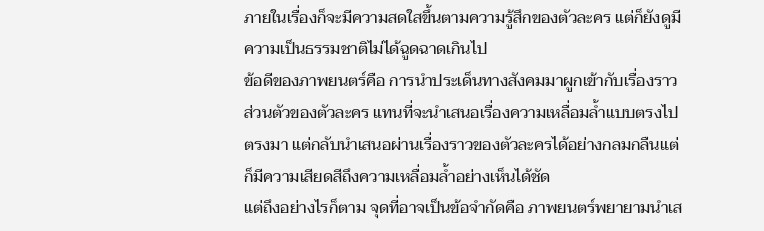ภายในเรื่องก็จะมีความสดใสขึ้นตามความรู้สึกของตัวละคร แต่ก็ยังดูมีความเป็นธรรมชาติไม่ได้ฉูดฉาดเกินไป
ข้อดีของภาพยนตร์คือ การนำประเด็นทางสังคมมาผูกเข้ากับเรื่องราวส่วนตัวของตัวละคร แทนที่จะนำเสนอเรื่องความเหลื่อมล้ำแบบตรงไปตรงมา แต่กลับนำเสนอผ่านเรื่องราวของตัวละครได้อย่างกลมกลืนแต่ก็มีความเสียดสีถึงความเหลื่อมล้ำอย่างเห็นได้ชัด
แต่ถึงอย่างไรก็ตาม จุดที่อาจเป็นข้อจำกัดคือ ภาพยนตร์พยายามนำเส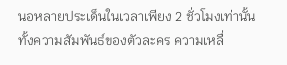นอหลายประเด็นในเวลาเพียง 2 ชั่วโมงเท่านั้น ทั้งความสัมพันธ์ของตัวละคร ความเหลื่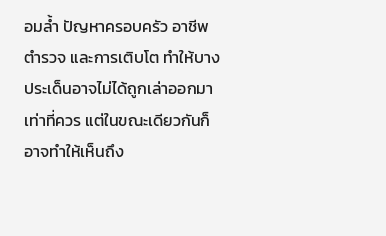อมล้ำ ปัญหาครอบครัว อาชีพตำรวจ และการเติบโต ทำให้บางประเด็นอาจไม่ได้ถูกเล่าออกมาเท่าที่ควร แต่ในขณะเดียวกันก็อาจทำให้เห็นถึง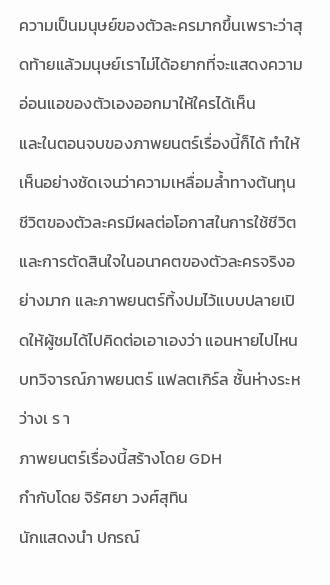ความเป็นมนุษย์ของตัวละครมากขึ้นเพราะว่าสุดท้ายแล้วมนุษย์เราไม่ได้อยากที่จะแสดงความอ่อนแอของตัวเองออกมาให้ใครได้เห็น
และในตอนจบของภาพยนตร์เรื่องนี้ก็ได้ ทำให้เห็นอย่างชัดเจนว่าความเหลื่อมลํ้าทางต้นทุนชีวิตของตัวละครมีผลต่อโอกาสในการใช้ชีวิต และการตัดสินใจในอนาคตของตัวละครจริงอย่างมาก และภาพยนตร์ทิ้งปมไว้แบบปลายเปิดให้ผู้ชมได้ไปคิดต่อเอาเองว่า แอนหายไปไหน
บทวิจารณ์ภาพยนตร์ แฟลตเกิร์ล ชั้นห่างระหว่างเ ร า
ภาพยนตร์เรื่องนี้สร้างโดย GDH
กำกับโดย จิรัศยา วงศ์สุทิน
นักแสดงนำ ปกรณ์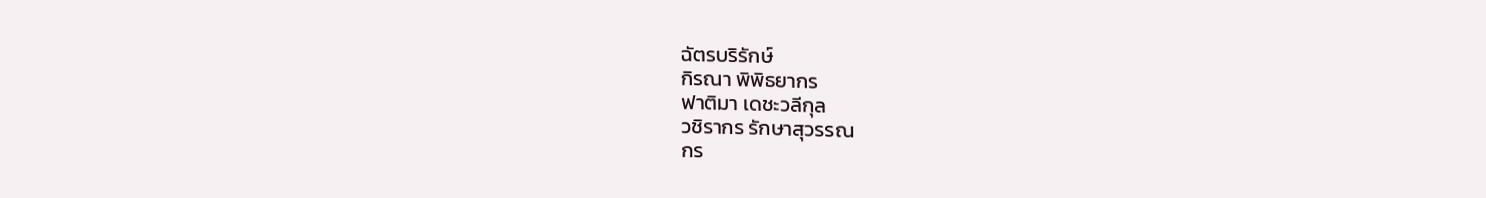ฉัตรบริรักษ์
กิรณา พิพิธยากร
ฟาติมา เดชะวลีกุล
วชิรากร รักษาสุวรรณ
กร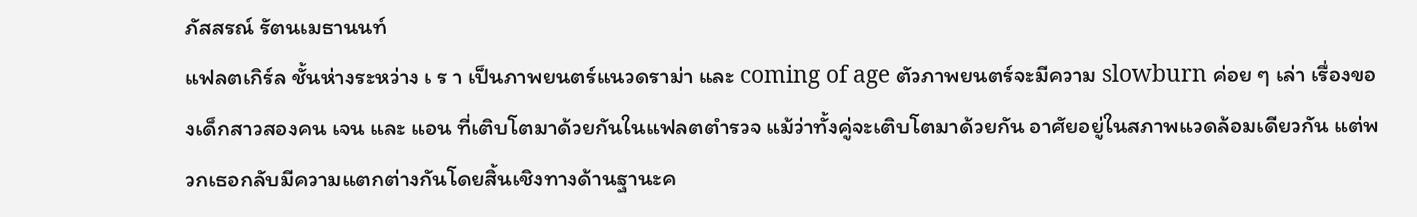ภัสสรณ์ รัตนเมธานนท์
แฟลตเกิร์ล ชั้นห่างระหว่าง เ ร า เป็นภาพยนตร์แนวดราม่า และ coming of age ตัวภาพยนตร์จะมีความ slowburn ค่อย ๆ เล่า เรื่องของเด็กสาวสองคน เจน และ แอน ที่เติบโตมาด้วยกันในแฟลตตำรวจ แม้ว่าทั้งคู่จะเติบโตมาด้วยกัน อาศัยอยู่ในสภาพแวดล้อมเดียวกัน แต่พวกเธอกลับมีความแตกต่างกันโดยสิ้นเชิงทางด้านฐานะค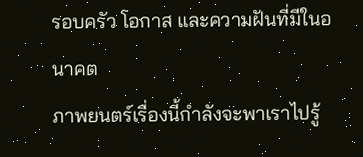รอบครัว โอกาส และความฝันที่มีในอนาคต
ภาพยนตร์เรื่องนี้กำลังจะพาเราไปรู้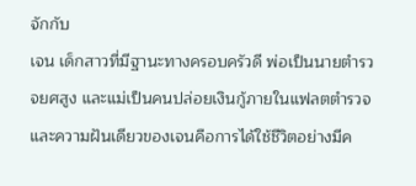จักกับ
เจน เด็กสาวที่มีฐานะทางครอบครัวดี พ่อเป็นนายตำรวจยศสูง และแม่เป็นคนปล่อยเงินกู้ภายในแฟลตตำรวจ และความฝันเดียวของเจนคือการได้ใช้ชีวิตอย่างมีค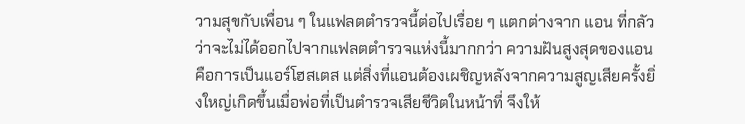วามสุขกับเพื่อน ๆ ในแฟลตตำรวจนี้ต่อไปเรื่อย ๆ แตกต่างจาก แอน ที่กลัวว่าจะไม่ได้ออกไปจากแฟลตตำรวจแห่งนี้มากกว่า ความฝันสูงสุดของแอนคือการเป็นแอร์โฮสเตส แต่สิ่งที่แอนต้องเผชิญหลังจากความสูญเสียครั้งยิ่งใหญ่เกิดขึ้นเมื่อพ่อที่เป็นตำรวจเสียชีวิตในหน้าที่ จึงให้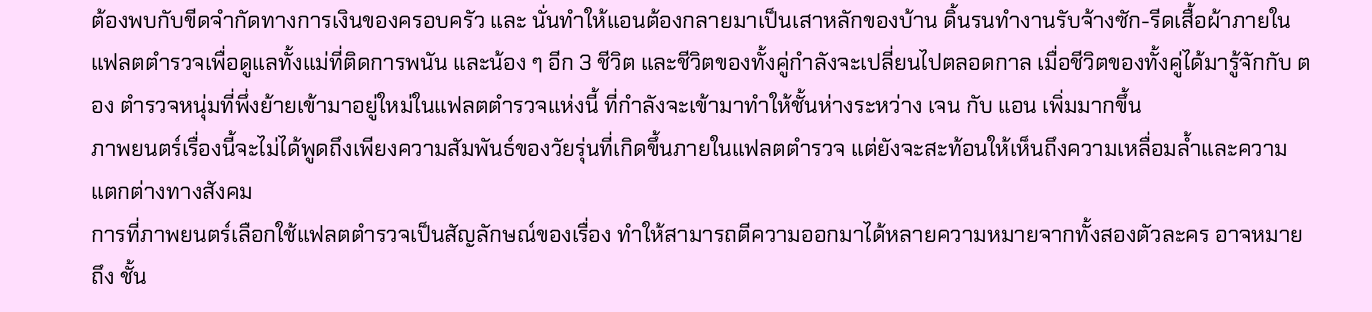ต้องพบกับขีดจำกัดทางการเงินของครอบครัว และ นั่นทำให้แอนต้องกลายมาเป็นเสาหลักของบ้าน ดิ้นรนทำงานรับจ้างซัก-รีดเสื้อผ้าภายในแฟลตตำรวจเพื่อดูแลทั้งแม่ที่ติดการพนัน และน้อง ๆ อีก 3 ชีวิต และชีวิตของทั้งคู่กำลังจะเปลี่ยนไปตลอดกาล เมื่อชีวิตของทั้งคู่ได้มารู้จักกับ ตอง ตำรวจหนุ่มที่พึ่งย้ายเข้ามาอยู่ใหม่ในแฟลตตำรวจแห่งนี้ ที่กำลังจะเข้ามาทำให้ชั้นห่างระหว่าง เจน กับ แอน เพิ่มมากขึ้น
ภาพยนตร์เรื่องนี้จะไม่ได้พูดถึงเพียงความสัมพันธ์ของวัยรุ่นที่เกิดขึ้นภายในแฟลตตำรวจ แต่ยังจะสะท้อนให้เห็นถึงความเหลื่อมล้ำและความแตกต่างทางสังคม
การที่ภาพยนตร์เลือกใช้แฟลตตำรวจเป็นสัญลักษณ์ของเรื่อง ทำให้สามารถตีความออกมาได้หลายความหมายจากทั้งสองตัวละคร อาจหมายถึง ชั้น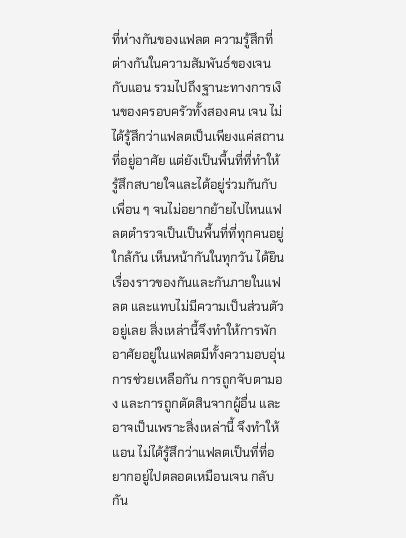ที่ห่างกันของแฟลต ความรู้สึกที่ต่างกันในความสัมพันธ์ของเจนกับแอน รวมไปถึงฐานะทางการเงินของครอบครัวทั้งสองคน เจน ไม่ได้รู้สึกว่าแฟลตเป็นเพียงแค่สถานที่อยู่อาศัย แต่ยังเป็นพื้นที่ที่ทำให้รู้สึกสบายใจและได้อยู่ร่วมกันกับเพื่อน ๆ จนไม่อยากย้ายไปไหนแฟลตตำรวจเป็นเป็นพื้นที่ที่ทุกคนอยู่ใกล้กัน เห็นหน้ากันในทุกวัน ได้ยินเรื่องราวของกันและกันภายในแฟลต และแทบไม่มีความเป็นส่วนตัวอยู่เลย สิ่งเหล่านี้จึงทำให้การพักอาศัยอยู่ในแฟลตมีทั้งความอบอุ่น การช่วยเหลือกัน การถูกจับตามอง และการถูกตัดสินจากผู้อื่น และอาจเป็นเพราะสิ่งเหล่านี้ จึงทำให้ แอน ไม่ได้รู้สึกว่าแฟลตเป็นที่ที่อยากอยู่ไปตลอดเหมือนเจน กลับกัน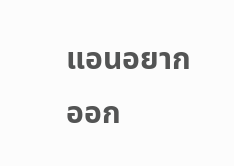แอนอยากออก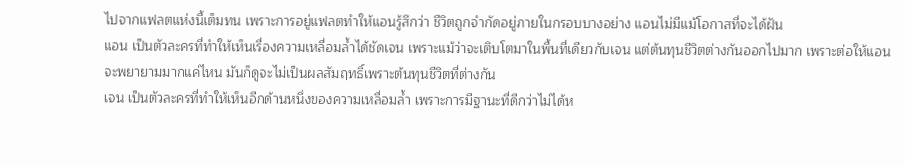ไปจากแฟลตแห่งนี้เต็มทน เพราะการอยู่แฟลตทำให้แอนรู้สึกว่า ชีวิตถูกจำกัดอยู่ภายในกรอบบางอย่าง แอนไม่มีแม้โอกาสที่จะได้ฝัน
แอน เป็นตัวละครที่ทำให้เห็นเรื่องความเหลื่อมล้ำได้ชัดเจน เพราะแม้ว่าจะเติบโตมาในพื้นที่เดียวกับเจน แต่ต้นทุนชีวิตต่างกันออกไปมาก เพราะต่อให้แอนจะพยายามมากแค่ไหน มันก็ดูจะไม่เป็นผลสัมฤทธิ์เพราะต้นทุนชีวิตที่ต่างกัน
เจน เป็นตัวละครที่ทำให้เห็นอีกด้านหนึ่งของความเหลื่อมล้ำ เพราะการมีฐานะที่ดีกว่าไม่ได้ห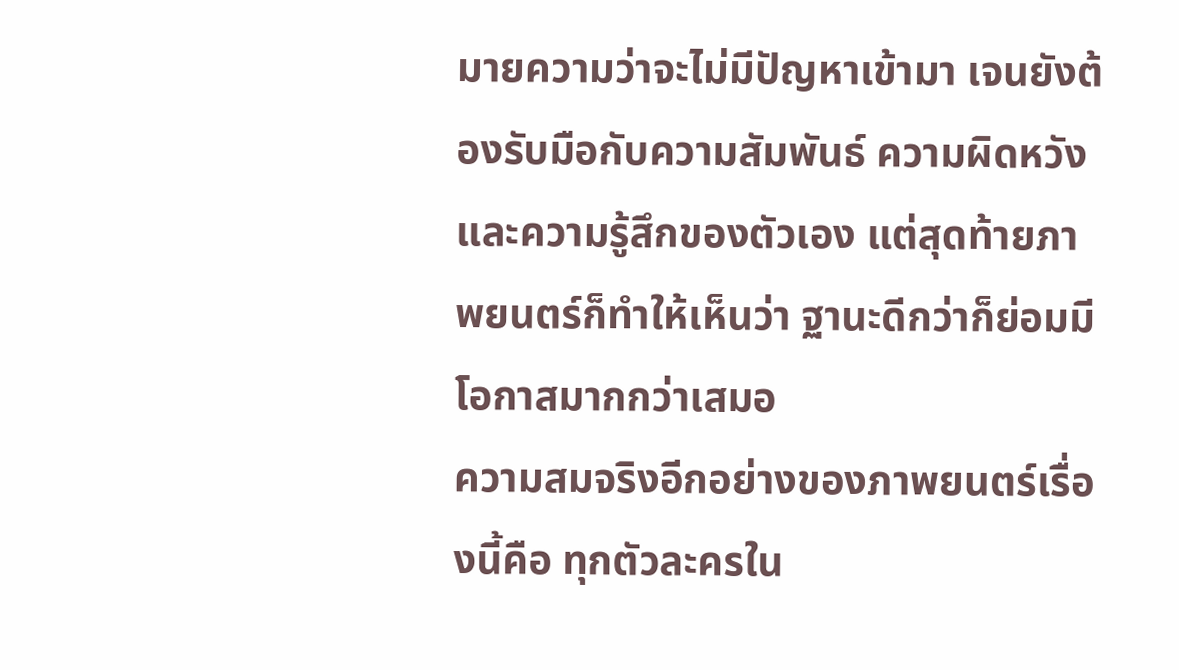มายความว่าจะไม่มีปัญหาเข้ามา เจนยังต้องรับมือกับความสัมพันธ์ ความผิดหวัง และความรู้สึกของตัวเอง แต่สุดท้ายภาพยนตร์ก็ทำให้เห็นว่า ฐานะดีกว่าก็ย่อมมีโอกาสมากกว่าเสมอ
ความสมจริงอีกอย่างของภาพยนตร์เรื่องนี้คือ ทุกตัวละครใน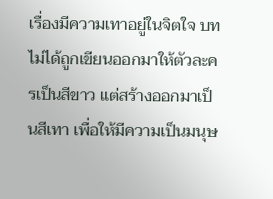เรื่องมีความเทาอยู่ในจิตใจ บทไม่ได้ถูกเขียนออกมาให้ตัวละครเป็นสีขาว แต่สร้างออกมาเป็นสีเทา เพื่อให้มีความเป็นมนุษ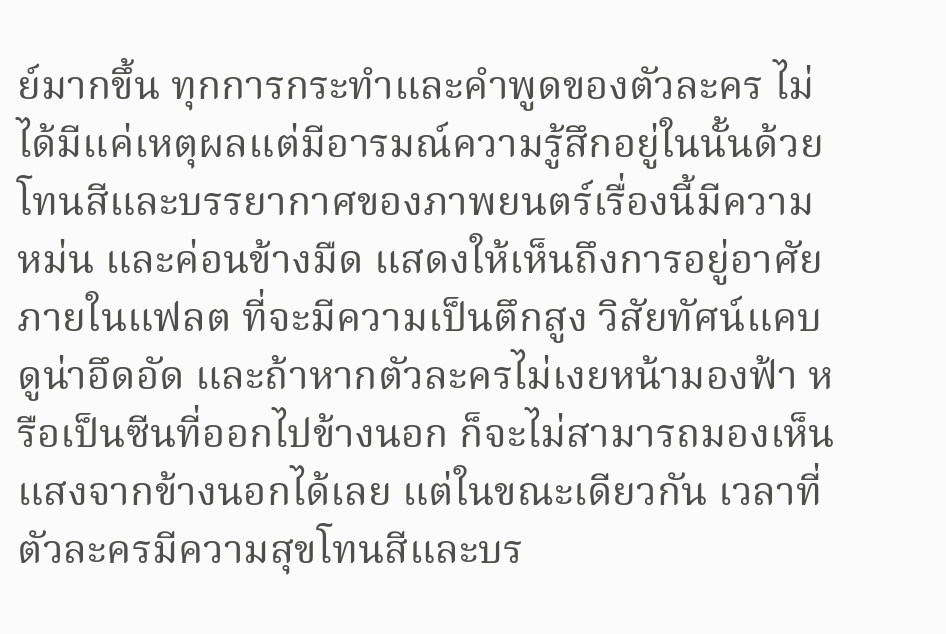ย์มากขึ้น ทุกการกระทำและคำพูดของตัวละคร ไม่ได้มีแค่เหตุผลแต่มีอารมณ์ความรู้สึกอยู่ในนั้นด้วย
โทนสีและบรรยากาศของภาพยนตร์เรื่องนี้มีความหม่น และค่อนข้างมืด แสดงให้เห็นถึงการอยู่อาศัยภายในแฟลต ที่จะมีความเป็นตึกสูง วิสัยทัศน์แคบ ดูน่าอึดอัด และถ้าหากตัวละครไม่เงยหน้ามองฟ้า หรือเป็นซีนที่ออกไปข้างนอก ก็จะไม่สามารถมองเห็นแสงจากข้างนอกได้เลย แต่ในขณะเดียวกัน เวลาที่ตัวละครมีความสุขโทนสีและบร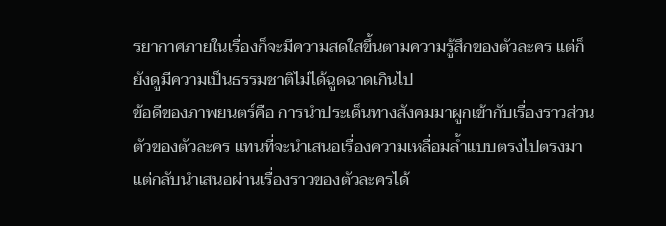รยากาศภายในเรื่องก็จะมีความสดใสขึ้นตามความรู้สึกของตัวละคร แต่ก็ยังดูมีความเป็นธรรมชาติไม่ได้ฉูดฉาดเกินไป
ข้อดีของภาพยนตร์คือ การนำประเด็นทางสังคมมาผูกเข้ากับเรื่องราวส่วนตัวของตัวละคร แทนที่จะนำเสนอเรื่องความเหลื่อมล้ำแบบตรงไปตรงมา แต่กลับนำเสนอผ่านเรื่องราวของตัวละครได้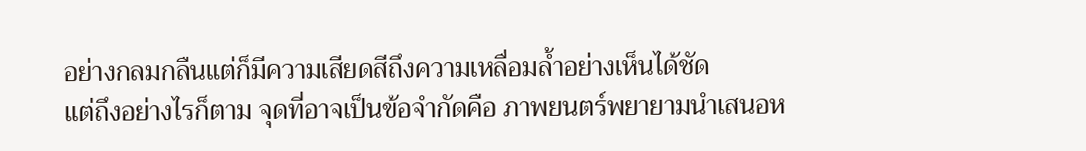อย่างกลมกลืนแต่ก็มีความเสียดสีถึงความเหลื่อมล้ำอย่างเห็นได้ชัด
แต่ถึงอย่างไรก็ตาม จุดที่อาจเป็นข้อจำกัดคือ ภาพยนตร์พยายามนำเสนอห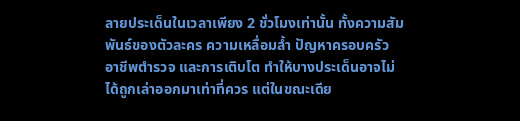ลายประเด็นในเวลาเพียง 2 ชั่วโมงเท่านั้น ทั้งความสัมพันธ์ของตัวละคร ความเหลื่อมล้ำ ปัญหาครอบครัว อาชีพตำรวจ และการเติบโต ทำให้บางประเด็นอาจไม่ได้ถูกเล่าออกมาเท่าที่ควร แต่ในขณะเดีย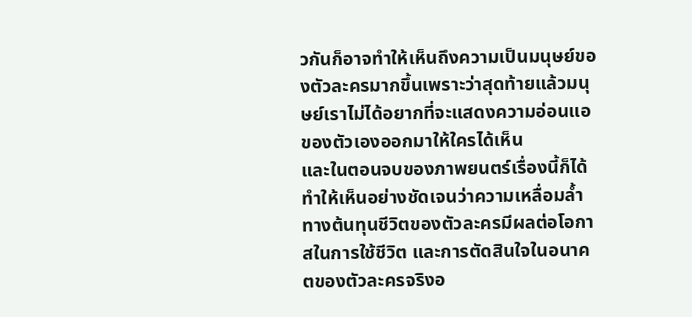วกันก็อาจทำให้เห็นถึงความเป็นมนุษย์ของตัวละครมากขึ้นเพราะว่าสุดท้ายแล้วมนุษย์เราไม่ได้อยากที่จะแสดงความอ่อนแอของตัวเองออกมาให้ใครได้เห็น
และในตอนจบของภาพยนตร์เรื่องนี้ก็ได้ ทำให้เห็นอย่างชัดเจนว่าความเหลื่อมลํ้าทางต้นทุนชีวิตของตัวละครมีผลต่อโอกาสในการใช้ชีวิต และการตัดสินใจในอนาคตของตัวละครจริงอ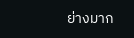ย่างมาก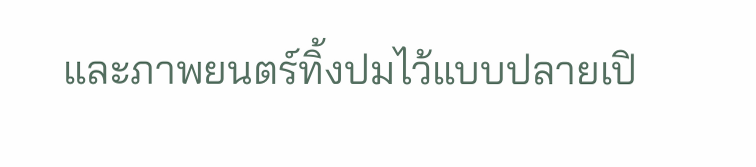และภาพยนตร์ทิ้งปมไว้แบบปลายเปิ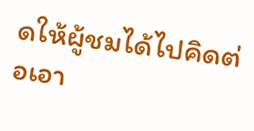ดให้ผู้ชมได้ไปคิดต่อเอา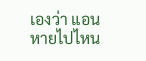เองว่า แอนหายไปไหน